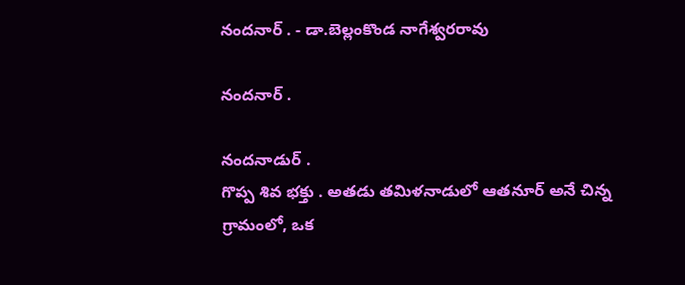నందనార్ . - డా.బెల్లంకొండ నాగేశ్వరరావు

నందనార్ .

నందనాడుర్ .
గొప్ప శివ భక్తు . అతడు తమిళనాడులో ఆతనూర్ అనే చిన్న గ్రామంలో, ఒక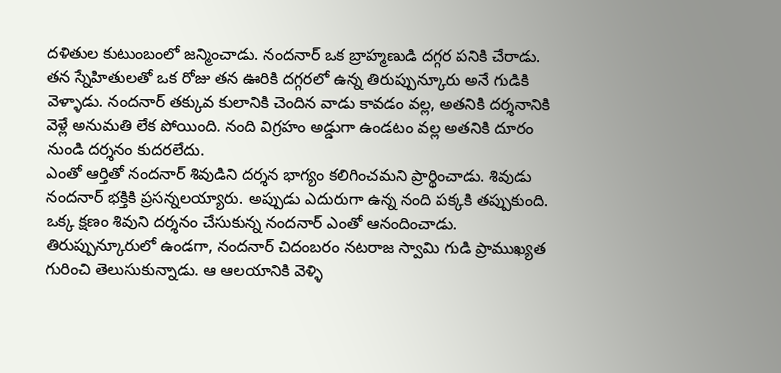దళితుల కుటుంబంలో జన్మించాడు. నందనార్ ఒక బ్రాహ్మణుడి దగ్గర పనికి చేరాడు.
తన స్నేహితులతో ఒక రోజు తన ఊరికి దగ్గరలో ఉన్న తిరుప్పున్కూరు అనే గుడికి వెళ్ళాడు. నందనార్ తక్కువ కులానికి చెందిన వాడు కావడం వల్ల, అతనికి దర్శనానికి వెళ్లే అనుమతి లేక పోయింది. నంది విగ్రహం అడ్డుగా ఉండటం వల్ల అతనికి దూరం నుండి దర్శనం కుదరలేదు.
ఎంతో ఆర్తితో నందనార్ శివుడిని దర్శన భాగ్యం కలిగించమని ప్రార్థించాడు. శివుడు నందనార్ భక్తికి ప్రసన్నలయ్యారు. అప్పుడు ఎదురుగా ఉన్న నంది పక్కకి తప్పుకుంది.
ఒక్క క్షణం శివుని దర్శనం చేసుకున్న నందనార్ ఎంతో ఆనందించాడు.
తిరుప్పున్కూరులో ఉండగా, నందనార్ చిదంబరం నటరాజ స్వామి గుడి ప్రాముఖ్యత గురించి తెలుసుకున్నాడు. ఆ ఆలయానికి వెళ్ళి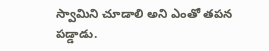స్వామిని చూడాలి అని ఎంతో తపన పడ్డాడు.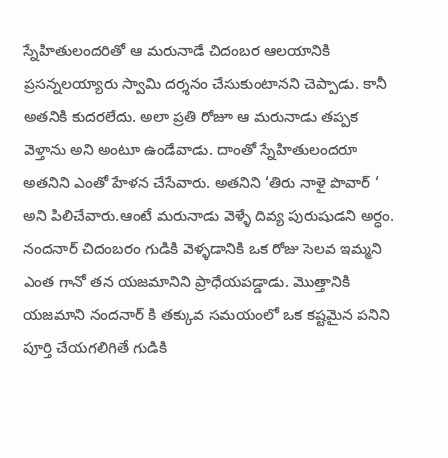స్నేహితులందరితో ఆ మరునాడే చిదంబర ఆలయానికి ప్రసన్నలయ్యారు స్వామి దర్శనం చేసుకుంటానని చెప్పాడు. కానీ అతనికి కుదరలేదు. అలా ప్రతి రోజూ ఆ మరునాడు తప్పక వెళ్తాను అని అంటూ ఉండేవాడు. దాంతో స్నేహితులందరూ అతనిని ఎంతో హేళన చేసేవారు. అతనిని ‘తిరు నాళై పొవార్ ‘ అని పిలిచేవారు.ఆంటే మరునాడు వెళ్ళే దివ్య పురుషుడని అర్ధం.
నందనార్ చిదంబరం గుడికి వెళ్ళడానికి ఒక రోజు సెలవ ఇమ్మని ఎంత గానో తన యజమానిని ప్రాధేయపడ్డాడు. మొత్తానికి యజమాని నందనార్ కి తక్కువ సమయంలో ఒక కష్టమైన పనిని పూర్తి చేయగలిగితే గుడికి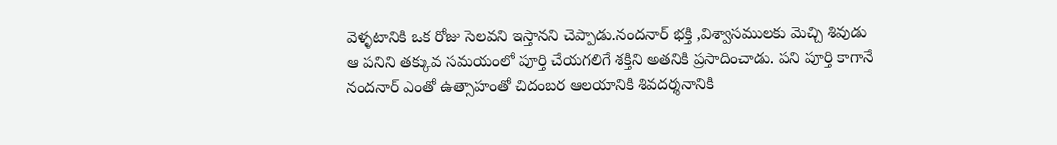వెళ్ళటానికి ఒక రోజు సెలవని ఇస్తానని చెప్పాడు.నందనార్ భక్తి ,విశ్వాసములకు మెచ్చి శివుడు ఆ పనిని తక్కువ సమయంలో పూర్తి చేయగలిగే శక్తిని అతనికి ప్రసాదించాడు. పని పూర్తి కాగానే నందనార్ ఎంతో ఉత్సాహంతో చిదంబర ఆలయానికి శివదర్శనానికి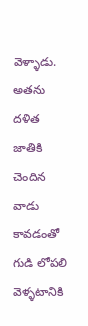వెళ్ళాడు.
అతను దళిత జాతికి చెందిన వాడు కావడంతో గుడి లోపలి వెళ్ళటానికి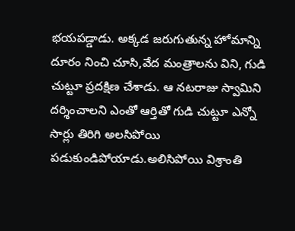భయపడ్డాడు. అక్కడ జరుగుతున్న హోమాన్ని దూరం నించి చూసి,వేద మంత్రాలను విని, గుడి చుట్టూ ప్రదక్షిణ చేశాడు. ఆ నటరాజు స్వామిని దర్శించాలని ఎంతో ఆర్తితో గుడి చుట్టూ ఎన్నో సార్లు తిరిగి అలసిపోయి పడుకుండిపోయాడు.అలిసిపోయి విశ్రాంతి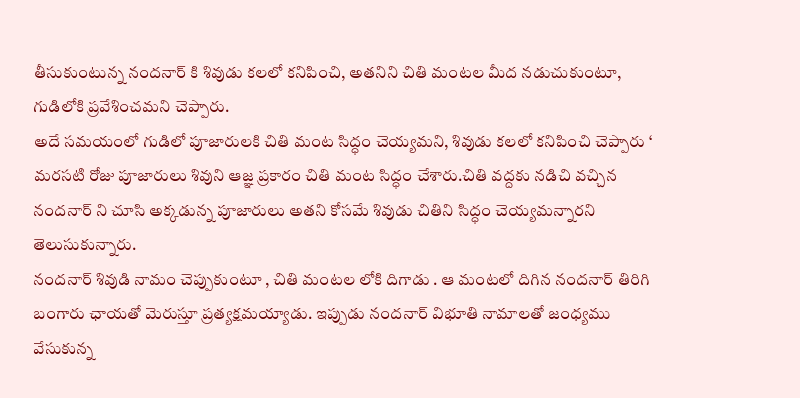తీసుకుంటున్న నందనార్ కి శివుడు కలలో కనిపించి, అతనిని చితి మంటల మీద నడుచుకుంటూ, గుడిలోకి ప్రవేశించమని చెప్పారు.
అదే సమయంలో గుడిలో పూజారులకి చితి మంట సిద్ధం చెయ్యమని, శివుడు కలలో కనిపించి చెప్పారు ‘
మరసటి రోజు పూజారులు శివుని ఆజ్ఞ ప్రకారం చితి మంట సిద్ధం చేశారు.చితి వద్దకు నడిచి వచ్చిన నందనార్ ని చూసి అక్కడున్న పూజారులు అతని కోసమే శివుడు చితిని సిద్ధం చెయ్యమన్నారని తెలుసుకున్నారు.
నందనార్ శివుడి నామం చెప్పుకుంటూ , చితి మంటల లోకి దిగాడు . ఆ మంటలో దిగిన నందనార్ తిరిగి బంగారు ఛాయతో మెరుస్తూ ప్రత్యక్షమయ్యాడు. ఇప్పుడు నందనార్ విభూతి నామాలతో జంధ్యము వేసుకున్న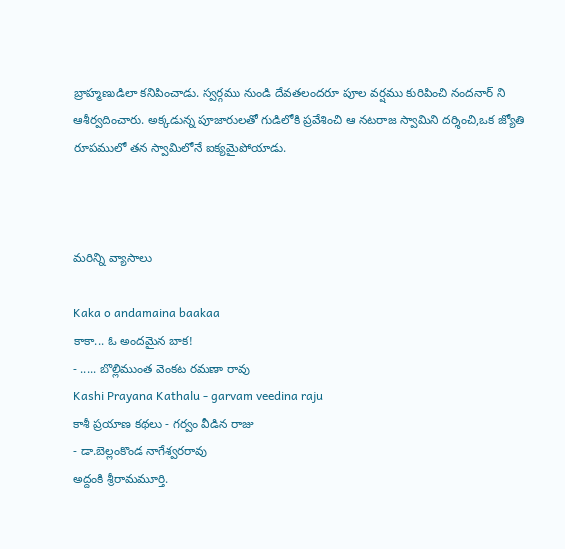బ్రాహ్మణుడిలా కనిపించాడు. స్వర్గము నుండి దేవతలందరూ పూల వర్షము కురిపించి నందనార్ ని ఆశీర్వదించారు. అక్కడున్న పూజారులతో గుడిలోకి ప్రవేశించి ఆ నటరాజ స్వామిని దర్శించి,ఒక జ్యోతి రూపములో తన స్వామిలోనే ఐక్యమైపోయాడు.



మరిన్ని వ్యాసాలు

Kaka o andamaina baakaa
కాకా... ఓ అందమైన బాక!
- ..... బొల్లిముంత వెంకట రమణా రావు
Kashi Prayana Kathalu - garvam veedina raju
కాశీ ప్రయాణ కథలు - గర్వం వీడిన రాజు
- డా.బెల్లంకొండ నాగేశ్వరరావు
అద్దంకి శ్రీరామమూర్తి.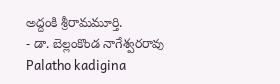అద్దంకి శ్రీరామమూర్తి.
- డా. బెల్లంకొండ నాగేశ్వరరావు
Palatho kadigina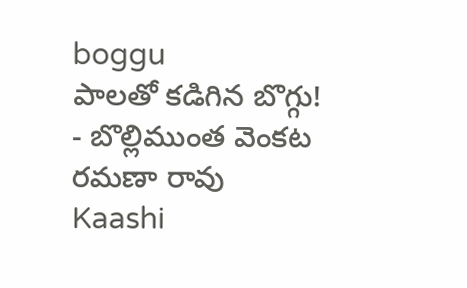boggu
పాలతో కడిగిన బొగ్గు!
- బొల్లిముంత వెంకట రమణా రావు
Kaashi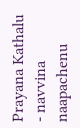Prayana Kathalu - navvina naapachenu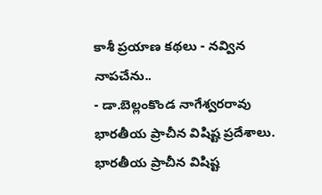కాశీ ప్రయాణ కథలు - నవ్విన నాపచేను..
- డా.బెల్లంకొండ నాగేశ్వరరావు
భారతీయ ప్రాచీన విషిష్ట ప్రదేశాలు.
భారతీయ ప్రాచీన విషిష్ట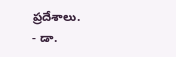ప్రదేశాలు.
- డా.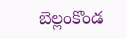బెల్లంకొండ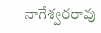నాగేశ్వరరావు